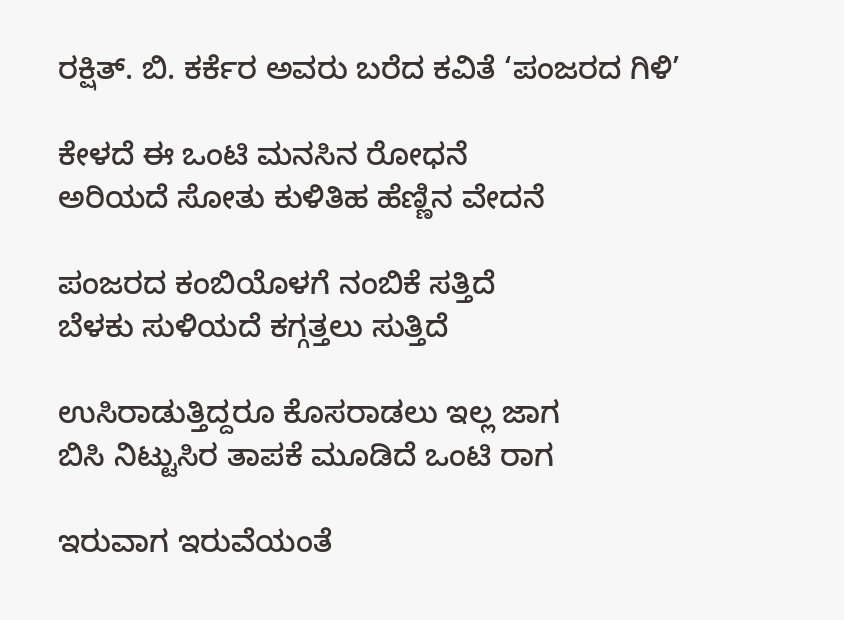ರಕ್ಷಿತ್. ಬಿ. ಕರ್ಕೆರ ಅವರು ಬರೆದ ಕವಿತೆ ‘ಪಂಜರದ ಗಿಳಿ’

ಕೇಳದೆ ಈ ಒಂಟಿ ಮನಸಿನ ರೋಧನೆ
ಅರಿಯದೆ ಸೋತು ಕುಳಿತಿಹ ಹೆಣ್ಣಿನ ವೇದನೆ

ಪಂಜರದ ಕಂಬಿಯೊಳಗೆ ನಂಬಿಕೆ ಸತ್ತಿದೆ
ಬೆಳಕು ಸುಳಿಯದೆ ಕಗ್ಗತ್ತಲು ಸುತ್ತಿದೆ

ಉಸಿರಾಡುತ್ತಿದ್ದರೂ ಕೊಸರಾಡಲು ಇಲ್ಲ ಜಾಗ
ಬಿಸಿ ನಿಟ್ಟುಸಿರ ತಾಪಕೆ ಮೂಡಿದೆ ಒಂಟಿ ರಾಗ

ಇರುವಾಗ ಇರುವೆಯಂತೆ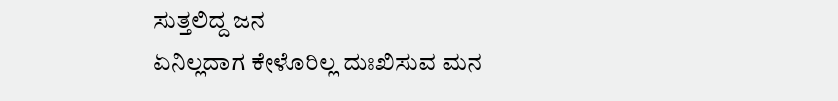ಸುತ್ತಲಿದ್ದ ಜನ
ಏನಿಲ್ಲದಾಗ ಕೇಳೊರಿಲ್ಲ ದುಃಖಿಸುವ ಮನ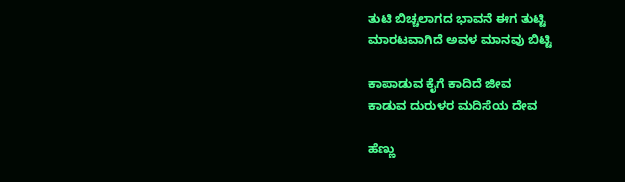ತುಟಿ ಬಿಚ್ಚಲಾಗದ ಭಾವನೆ ಈಗ ತುಟ್ಟಿ
ಮಾರಟವಾಗಿದೆ ಅವಳ ಮಾನವು ಬಿಟ್ಟಿ

ಕಾಪಾಡುವ ಕೈಗೆ ಕಾದಿದೆ ಜೀವ
ಕಾಡುವ ದುರುಳರ ಮದಿಸೆಯ ದೇವ

ಹೆಣ್ಣು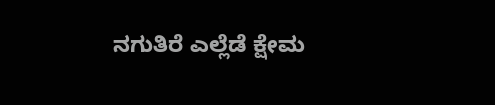ನಗುತಿರೆ ಎಲ್ಲೆಡೆ ಕ್ಷೇಮ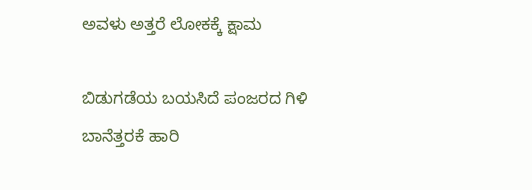ಅವಳು ಅತ್ತರೆ ಲೋಕಕ್ಕೆ ಕ್ಷಾಮ

ಬಿಡುಗಡೆಯ ಬಯಸಿದೆ ಪಂಜರದ ಗಿಳಿ
ಬಾನೆತ್ತರಕೆ ಹಾರಿ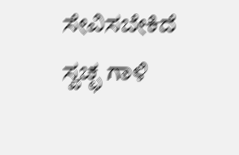ಸೇವಿಸಬೇಕಿದೆ ಸ್ವಚ್ಛ ಗಾಳಿ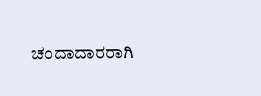ಚಂದಾದಾರರಾಗಿ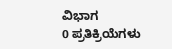ವಿಭಾಗ
0 ಪ್ರತಿಕ್ರಿಯೆಗಳು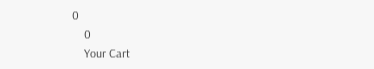0
    0
    Your Cart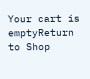Your cart is emptyReturn to Shop